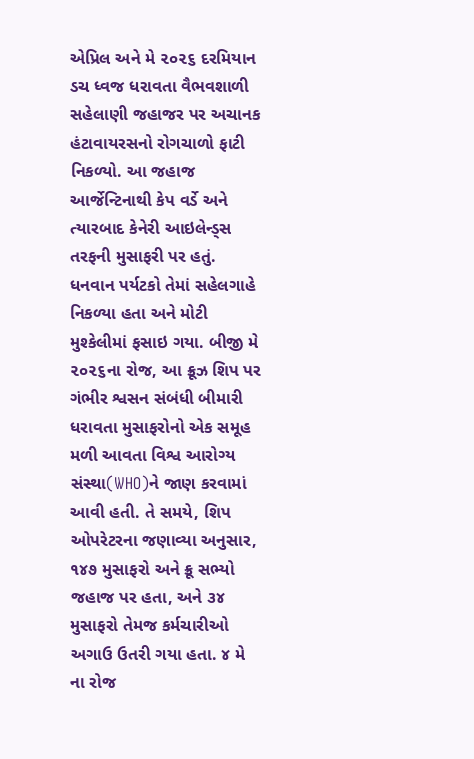એપ્રિલ અને મે ૨૦૨૬ દરમિયાન ડચ ધ્વજ ધરાવતા વૈભવશાળી સહેલાણી જહાજર પર અચાનક હંટાવાયરસનો રોગચાળો ફાટી નિકળ્યો. આ જહાજ આર્જેન્ટિનાથી કેપ વર્ડે અને ત્યારબાદ કેનેરી આઇલેન્ડ્સ તરફની મુસાફરી પર હતું. ધનવાન પર્યટકો તેમાં સહેલગાહે નિકળ્યા હતા અને મોટી મુશ્કેલીમાં ફસાઇ ગયા. બીજી મે ૨૦૨૬ના રોજ, આ ક્રૂઝ શિપ પર ગંભીર શ્વસન સંબંધી બીમારી ધરાવતા મુસાફરોનો એક સમૂહ મળી આવતા વિશ્વ આરોગ્ય સંસ્થા(WHO)ને જાણ કરવામાં આવી હતી. તે સમયે, શિપ ઓપરેટરના જણાવ્યા અનુસાર, ૧૪૭ મુસાફરો અને ક્રૂ સભ્યો જહાજ પર હતા, અને ૩૪ મુસાફરો તેમજ કર્મચારીઓ અગાઉ ઉતરી ગયા હતા. ૪ મે ના રોજ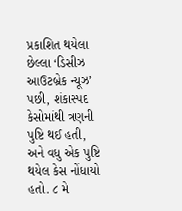પ્રકાશિત થયેલા છેલ્લા ‘ડિસીઝ આઉટબ્રેક ન્યૂઝ’ પછી, શંકાસ્પદ કેસોમાંથી ત્રણની પુષ્ટિ થઈ હતી, અને વધુ એક પુષ્ટિ થયેલ કેસ નોંધાયો હતો. ૮ મે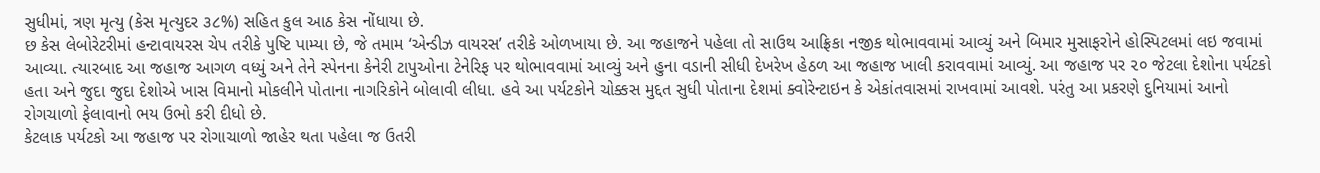સુધીમાં, ત્રણ મૃત્યુ (કેસ મૃત્યુદર ૩૮%) સહિત કુલ આઠ કેસ નોંધાયા છે.
છ કેસ લેબોરેટરીમાં હન્ટાવાયરસ ચેપ તરીકે પુષ્ટિ પામ્યા છે, જે તમામ ‘એન્ડીઝ વાયરસ’ તરીકે ઓળખાયા છે. આ જહાજને પહેલા તો સાઉથ આફ્રિકા નજીક થોભાવવામાં આવ્યું અને બિમાર મુસાફરોને હોસ્પિટલમાં લઇ જવામાં આવ્યા. ત્યારબાદ આ જહાજ આગળ વધ્યું અને તેને સ્પેનના કેનેરી ટાપુઓના ટેનેરિફ પર થોભાવવામાં આવ્યું અને હુના વડાની સીધી દેખરેખ હેઠળ આ જહાજ ખાલી કરાવવામાં આવ્યું. આ જહાજ પર ૨૦ જેટલા દેશોના પર્યટકો હતા અને જુદા જુદા દેશોએ ખાસ વિમાનો મોકલીને પોતાના નાગરિકોને બોલાવી લીધા. હવે આ પર્યટકોને ચોક્કસ મુદ્દત સુધી પોતાના દેશમાં ક્વોરેન્ટાઇન કે એકાંતવાસમાં રાખવામાં આવશે. પરંતુ આ પ્રકરણે દુનિયામાં આનો રોગચાળો ફેલાવાનો ભય ઉભો કરી દીધો છે.
કેટલાક પર્યટકો આ જહાજ પર રોગાચાળો જાહેર થતા પહેલા જ ઉતરી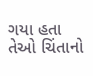ગયા હતા તેઓ ચિંતાનો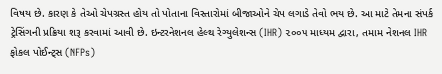વિષય છે. કારણ કે તેઓ ચેપગ્રસ્ત હોય તો પોતાના વિસ્તારોમાં બીજાઓને ચેપ લગાડે તેવો ભય છે. આ માટે તેમના સંપર્ક ટ્રેસિંગની પ્રક્રિયા શરૂ કરવામાં આવી છે. ઇન્ટરનેશનલ હેલ્થ રેગ્યુલેશન્સ (IHR) ૨૦૦૫ માધ્યમ દ્વારા, તમામ નેશનલ IHR ફોકલ પોઈન્ટ્સ (NFPs)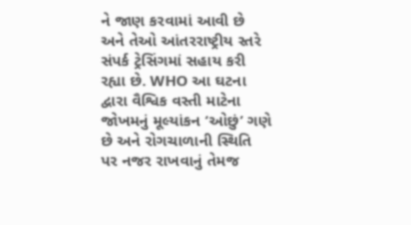ને જાણ કરવામાં આવી છે અને તેઓ આંતરરાષ્ટ્રીય સ્તરે સંપર્ક ટ્રેસિંગમાં સહાય કરી રહ્યા છે. WHO આ ઘટના દ્વારા વૈશ્વિક વસ્તી માટેના જોખમનું મૂલ્યાંકન ‘ઓછું’ ગણે છે અને રોગચાળાની સ્થિતિ પર નજર રાખવાનું તેમજ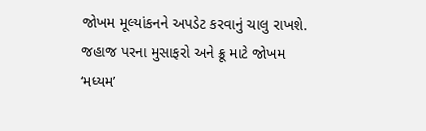જોખમ મૂલ્યાંકનને અપડેટ કરવાનું ચાલુ રાખશે. જહાજ પરના મુસાફરો અને ક્રૂ માટે જોખમ ‘મધ્યમ’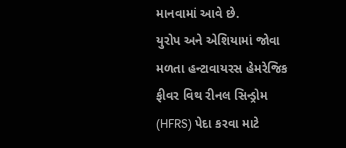માનવામાં આવે છે.
યુરોપ અને એશિયામાં જોવા મળતા હન્ટાવાયરસ હેમરેજિક ફીવર વિથ રીનલ સિન્ડ્રોમ (HFRS) પેદા કરવા માટે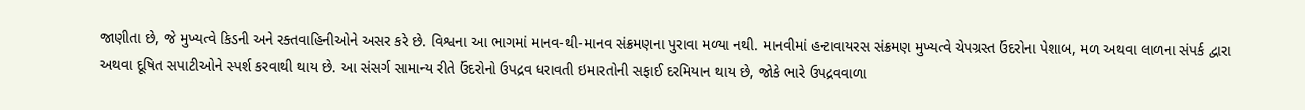જાણીતા છે, જે મુખ્યત્વે કિડની અને રક્તવાહિનીઓને અસર કરે છે. વિશ્વના આ ભાગમાં માનવ-થી-માનવ સંક્રમણના પુરાવા મળ્યા નથી. માનવીમાં હન્ટાવાયરસ સંક્રમણ મુખ્યત્વે ચેપગ્રસ્ત ઉંદરોના પેશાબ, મળ અથવા લાળના સંપર્ક દ્વારા અથવા દૂષિત સપાટીઓને સ્પર્શ કરવાથી થાય છે. આ સંસર્ગ સામાન્ય રીતે ઉંદરોનો ઉપદ્રવ ધરાવતી ઇમારતોની સફાઈ દરમિયાન થાય છે, જોકે ભારે ઉપદ્રવવાળા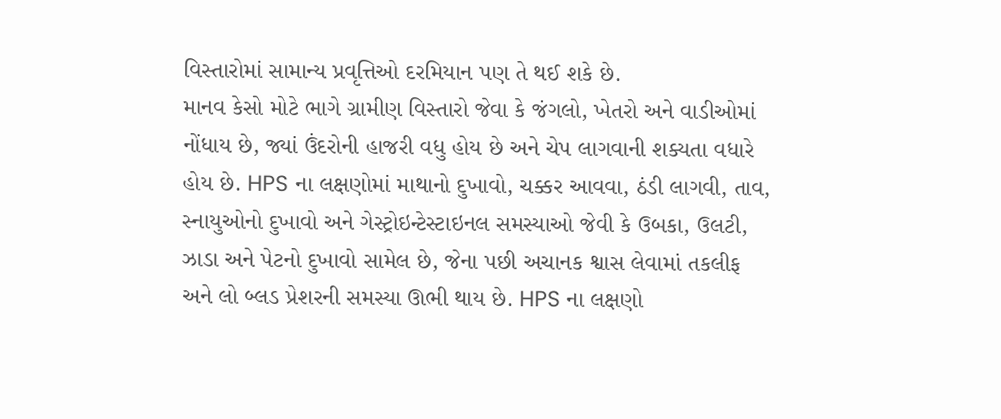વિસ્તારોમાં સામાન્ય પ્રવૃત્તિઓ દરમિયાન પણ તે થઈ શકે છે.
માનવ કેસો મોટે ભાગે ગ્રામીણ વિસ્તારો જેવા કે જંગલો, ખેતરો અને વાડીઓમાં નોંધાય છે, જ્યાં ઉંદરોની હાજરી વધુ હોય છે અને ચેપ લાગવાની શક્યતા વધારે હોય છે. HPS ના લક્ષણોમાં માથાનો દુખાવો, ચક્કર આવવા, ઠંડી લાગવી, તાવ, સ્નાયુઓનો દુખાવો અને ગેસ્ટ્રોઇન્ટેસ્ટાઇનલ સમસ્યાઓ જેવી કે ઉબકા, ઉલટી, ઝાડા અને પેટનો દુખાવો સામેલ છે, જેના પછી અચાનક શ્વાસ લેવામાં તકલીફ અને લો બ્લડ પ્રેશરની સમસ્યા ઊભી થાય છે. HPS ના લક્ષણો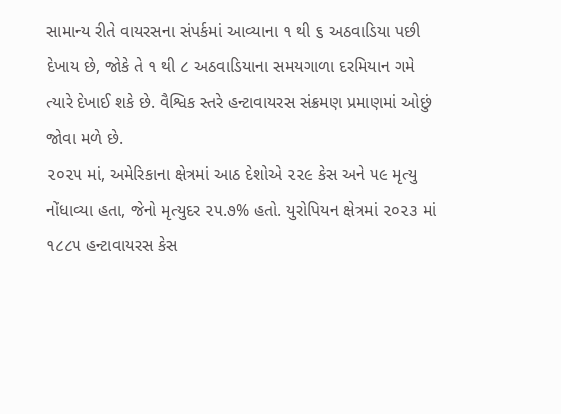સામાન્ય રીતે વાયરસના સંપર્કમાં આવ્યાના ૧ થી ૬ અઠવાડિયા પછી દેખાય છે, જોકે તે ૧ થી ૮ અઠવાડિયાના સમયગાળા દરમિયાન ગમે ત્યારે દેખાઈ શકે છે. વૈશ્વિક સ્તરે હન્ટાવાયરસ સંક્રમણ પ્રમાણમાં ઓછું જોવા મળે છે.
૨૦૨૫ માં, અમેરિકાના ક્ષેત્રમાં આઠ દેશોએ ૨૨૯ કેસ અને ૫૯ મૃત્યુ નોંધાવ્યા હતા, જેનો મૃત્યુદર ૨૫.૭% હતો. યુરોપિયન ક્ષેત્રમાં ૨૦૨૩ માં ૧૮૮૫ હન્ટાવાયરસ કેસ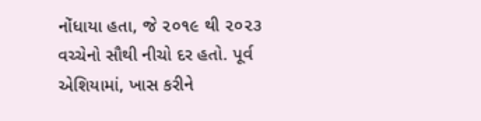નોંધાયા હતા, જે ૨૦૧૯ થી ૨૦૨૩ વચ્ચેનો સૌથી નીચો દર હતો. પૂર્વ એશિયામાં, ખાસ કરીને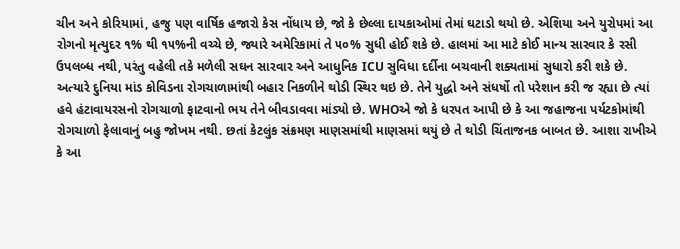ચીન અને કોરિયામાં, હજુ પણ વાર્ષિક હજારો કેસ નોંધાય છે, જો કે છેલ્લા દાયકાઓમાં તેમાં ઘટાડો થયો છે. એશિયા અને યુરોપમાં આ રોગનો મૃત્યુદર ૧% થી ૧૫%ની વચ્ચે છે, જ્યારે અમેરિકામાં તે ૫૦% સુધી હોઈ શકે છે. હાલમાં આ માટે કોઈ માન્ય સારવાર કે રસી ઉપલબ્ધ નથી, પરંતુ વહેલી તકે મળેલી સઘન સારવાર અને આધુનિક ICU સુવિધા દર્દીના બચવાની શક્યતામાં સુધારો કરી શકે છે.
અત્યારે દુનિયા માંડ કોવિડના રોગચાળામાંથી બહાર નિકળીને થોડી સ્થિર થઇ છે. તેને યુદ્ધો અને સંધર્ષો તો પરેશાન કરી જ રહ્યા છે ત્યાં હવે હંટાવાયરસનો રોગચાળો ફાટવાનો ભય તેને બીવડાવવા માંડ્યો છે. WHOએ જો કે ધરપત આપી છે કે આ જહાજના પર્યટકોમાંથી રોગચાળો ફેલાવાનું બહુ જોખમ નથી. છતાં કેટલુંક સંક્રમણ માણસમાંથી માણસમાં થયું છે તે થોડી ચિંતાજનક બાબત છે. આશા રાખીએ કે આ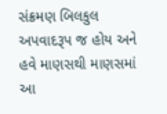સંક્રમણ બિલકુલ અપવાદરૂપ જ હોય અને હવે માણસથી માણસમાં આ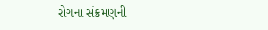રોગના સંક્રમણની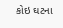કોઇ ઘટના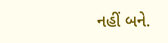નહીં બને.